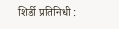शिर्डी प्रतिनिधी :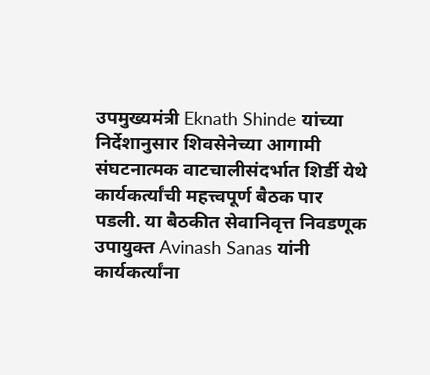उपमुख्यमंत्री Eknath Shinde यांच्या निर्देशानुसार शिवसेनेच्या आगामी संघटनात्मक वाटचालीसंदर्भात शिर्डी येथे कार्यकर्त्यांची महत्त्वपूर्ण बैठक पार पडली. या बैठकीत सेवानिवृत्त निवडणूक उपायुक्त Avinash Sanas यांनी कार्यकर्त्यांना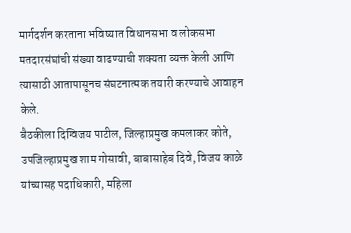मार्गदर्शन करताना भविष्यात विधानसभा व लोकसभा मतदारसंघांची संख्या वाढण्याची शक्यता व्यक्त केली आणि त्यासाठी आतापासूनच संघटनात्मक तयारी करण्याचे आवाहन केले.
बैठकीला दिग्विजय पाटील, जिल्हाप्रमुख कमलाकर कोते, उपजिल्हाप्रमुख शाम गोसावी, बाबासाहेब दिवे, विजय काळे यांच्यासह पदाधिकारी, महिला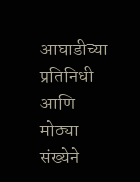आघाडीच्या प्रतिनिधी आणि मोठ्या संख्येने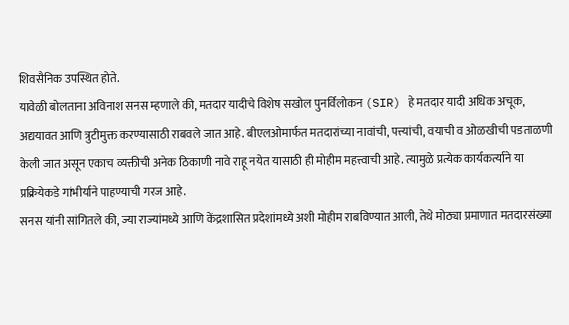शिवसैनिक उपस्थित होते.
यावेळी बोलताना अविनाश सनस म्हणाले की, मतदार यादीचे विशेष सखोल पुनर्विलोकन (SIR) हे मतदार यादी अधिक अचूक, अद्ययावत आणि त्रुटीमुक्त करण्यासाठी राबवले जात आहे. बीएलओमार्फत मतदारांच्या नावांची, पत्त्यांची, वयाची व ओळखीची पडताळणी केली जात असून एकाच व्यक्तीची अनेक ठिकाणी नावे राहू नयेत यासाठी ही मोहीम महत्त्वाची आहे. त्यामुळे प्रत्येक कार्यकर्त्याने या प्रक्रियेकडे गांभीर्याने पाहण्याची गरज आहे.
सनस यांनी सांगितले की, ज्या राज्यांमध्ये आणि केंद्रशासित प्रदेशांमध्ये अशी मोहीम राबविण्यात आली, तेथे मोठ्या प्रमाणात मतदारसंख्या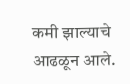कमी झाल्याचे आढळून आले.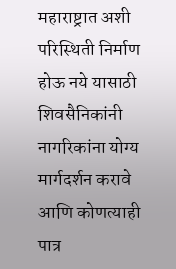महाराष्ट्रात अशी परिस्थिती निर्माण होऊ नये यासाठी शिवसैनिकांनी नागरिकांना योग्य मार्गदर्शन करावे आणि कोणत्याही पात्र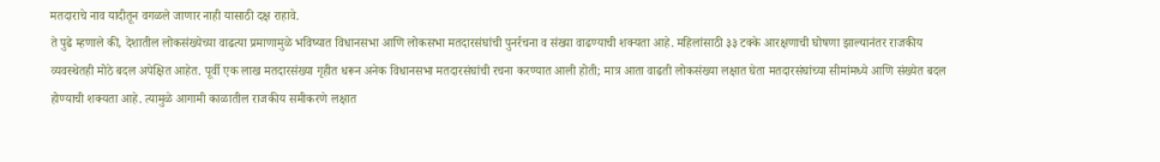मतदाराचे नाव यादीतून वगळले जाणार नाही यासाठी दक्ष राहावे.
ते पुढे म्हणाले की, देशातील लोकसंख्येच्या वाढत्या प्रमाणामुळे भविष्यात विधानसभा आणि लोकसभा मतदारसंघांची पुनर्रचना व संख्या वाढण्याची शक्यता आहे. महिलांसाठी ३३ टक्के आरक्षणाची घोषणा झाल्यानंतर राजकीय व्यवस्थेतही मोठे बदल अपेक्षित आहेत. पूर्वी एक लाख मतदारसंख्या गृहीत धरून अनेक विधानसभा मतदारसंघांची रचना करण्यात आली होती; मात्र आता वाढती लोकसंख्या लक्षात घेता मतदारसंघांच्या सीमांमध्ये आणि संख्येत बदल होण्याची शक्यता आहे. त्यामुळे आगामी काळातील राजकीय समीकरणे लक्षात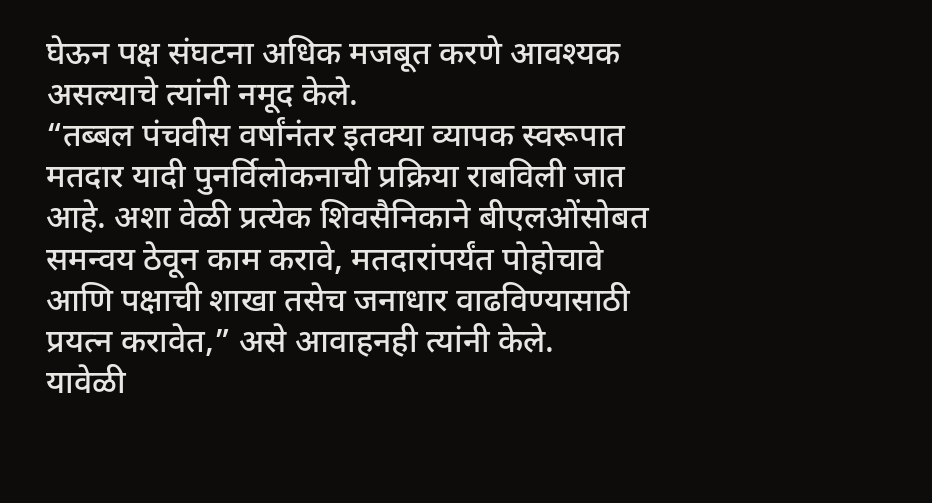घेऊन पक्ष संघटना अधिक मजबूत करणे आवश्यक असल्याचे त्यांनी नमूद केले.
“तब्बल पंचवीस वर्षांनंतर इतक्या व्यापक स्वरूपात मतदार यादी पुनर्विलोकनाची प्रक्रिया राबविली जात आहे. अशा वेळी प्रत्येक शिवसैनिकाने बीएलओंसोबत समन्वय ठेवून काम करावे, मतदारांपर्यंत पोहोचावे आणि पक्षाची शाखा तसेच जनाधार वाढविण्यासाठी प्रयत्न करावेत,” असे आवाहनही त्यांनी केले.
यावेळी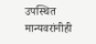उपस्थित मान्यवरांनीही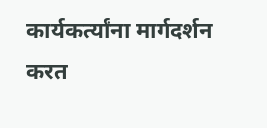कार्यकर्त्यांना मार्गदर्शन करत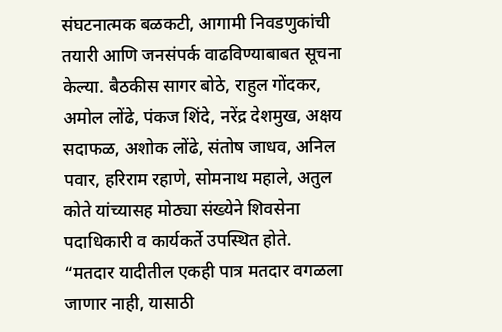संघटनात्मक बळकटी, आगामी निवडणुकांची तयारी आणि जनसंपर्क वाढविण्याबाबत सूचना केल्या. बैठकीस सागर बोठे, राहुल गोंदकर, अमोल लोंढे, पंकज शिंदे, नरेंद्र देशमुख, अक्षय सदाफळ, अशोक लोंढे, संतोष जाधव, अनिल पवार, हरिराम रहाणे, सोमनाथ महाले, अतुल कोते यांच्यासह मोठ्या संख्येने शिवसेना पदाधिकारी व कार्यकर्ते उपस्थित होते.
“मतदार यादीतील एकही पात्र मतदार वगळला जाणार नाही, यासाठी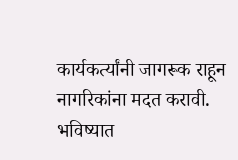कार्यकर्त्यांनी जागरूक राहून नागरिकांना मदत करावी. भविष्यात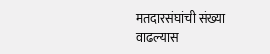मतदारसंघांची संख्या वाढल्यास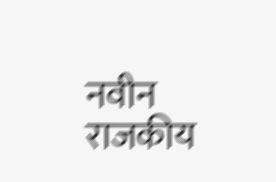नवीन राजकीय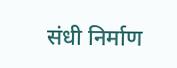संधी निर्माण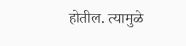होतील. त्यामुळे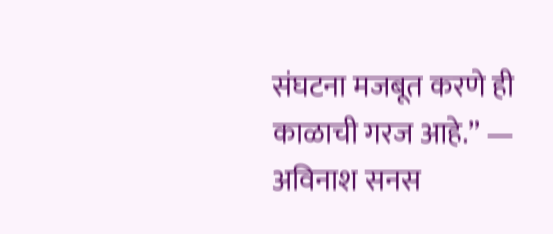संघटना मजबूत करणे ही काळाची गरज आहे.” — अविनाश सनस